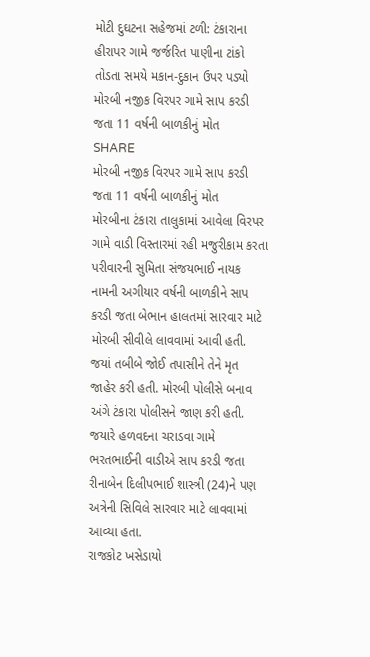મોટી દુઘટના સહેજમાં ટળી: ટંકારાના હીરાપર ગામે જર્જરિત પાણીના ટાંકો તોડતા સમયે મકાન-દુકાન ઉપર પડ્યો
મોરબી નજીક વિરપર ગામે સાપ કરડી જતા 11 વર્ષની બાળકીનું મોત
SHARE
મોરબી નજીક વિરપર ગામે સાપ કરડી જતા 11 વર્ષની બાળકીનું મોત
મોરબીના ટંકારા તાલુકામાં આવેલા વિરપર ગામે વાડી વિસ્તારમાં રહી મજુરીકામ કરતા પરીવારની સુમિતા સંજયભાઈ નાયક નામની અગીયાર વર્ષની બાળકીને સાપ કરડી જતા બેભાન હાલતમાં સારવાર માટે મોરબી સીવીલે લાવવામાં આવી હતી. જયાં તબીબે જોઈ તપાસીને તેને મૃત જાહેર કરી હતી. મોરબી પોલીસે બનાવ અંગે ટંકારા પોલીસને જાણ કરી હતી. જયારે હળવદના ચરાડવા ગામે ભરતભાઈની વાડીએ સાપ કરડી જતા રીનાબેન દિલીપભાઈ શાસ્ત્રી (24)ને પણ અત્રેની સિવિલે સારવાર માટે લાવવામાં આવ્યા હતા.
રાજકોટ ખસેડાયો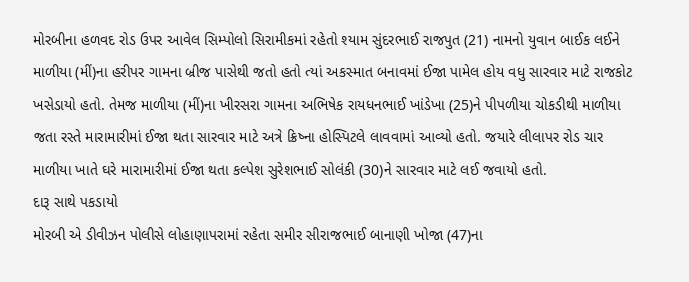મોરબીના હળવદ રોડ ઉપર આવેલ સિમ્પોલો સિરામીકમાં રહેતો શ્યામ સુંદરભાઈ રાજપુત (21) નામનો યુવાન બાઈક લઈને માળીયા (મીં)ના હરીપર ગામના બ્રીજ પાસેથી જતો હતો ત્યાં અકસ્માત બનાવમાં ઈજા પામેલ હોય વધુ સારવાર માટે રાજકોટ ખસેડાયો હતો. તેમજ માળીયા (મીં)ના ખીરસરા ગામના અભિષેક રાયધનભાઈ ખાંડેખા (25)ને પીપળીયા ચોકડીથી માળીયા જતા રસ્તે મારામારીમાં ઈજા થતા સારવાર માટે અત્રે ક્રિષ્ના હોસ્પિટલે લાવવામાં આવ્યો હતો. જયારે લીલાપર રોડ ચાર માળીયા ખાતે ઘરે મારામારીમાં ઈજા થતા કલ્પેશ સુરેશભાઈ સોલંકી (30)ને સારવાર માટે લઈ જવાયો હતો.
દારૂ સાથે પકડાયો
મોરબી એ ડીવીઝન પોલીસે લોહાણાપરામાં રહેતા સમીર સીરાજભાઈ બાનાણી ખોજા (47)ના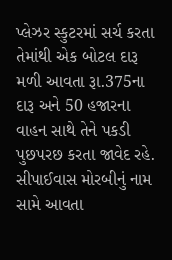પ્લેઝર સ્કુટરમાં સર્ચ કરતા તેમાંથી એક બોટલ દારૂ મળી આવતા રૂા.375ના દારૂ અને 50 હજારના વાહન સાથે તેને પકડી પુછપરછ કરતા જાવેદ રહે. સીપાઈવાસ મોરબીનું નામ સામે આવતા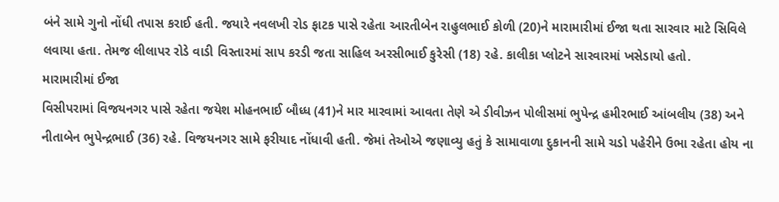બંને સામે ગુનો નોંધી તપાસ કરાઈ હતી. જયારે નવલખી રોડ ફાટક પાસે રહેતા આરતીબેન રાહુલભાઈ કોળી (20)ને મારામારીમાં ઈજા થતા સારવાર માટે સિવિલે લવાયા હતા. તેમજ લીલાપર રોડે વાડી વિસ્તારમાં સાપ કરડી જતા સાહિલ અરસીભાઈ કુરેસી (18) રહે. કાલીકા પ્લોટને સારવારમાં ખસેડાયો હતો.
મારામારીમાં ઈજા
વિસીપરામાં વિજયનગર પાસે રહેતા જયેશ મોહનભાઈ બૌધ્ધ (41)ને માર મારવામાં આવતા તેણે એ ડીવીઝન પોલીસમાં ભુપેન્દ્ર હમીરભાઈ આંબલીય (38) અને નીતાબેન ભુપેન્દ્રભાઈ (36) રહે. વિજયનગર સામે ફરીયાદ નોંધાવી હતી. જેમાં તેઓએ જણાવ્યુ હતું કે સામાવાળા દુકાનની સામે ચડો પહેરીને ઉભા રહેતા હોય ના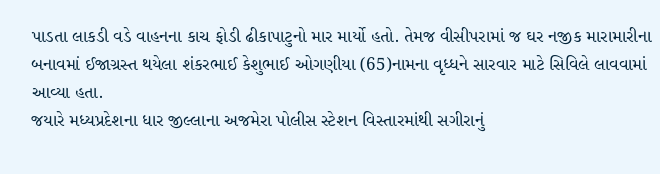પાડતા લાકડી વડે વાહનના કાચ ફોડી ઢીકાપાટુનો માર માર્યો હતો. તેમજ વીસીપરામાં જ ઘર નજીક મારામારીના બનાવમાં ઈજાગ્રસ્ત થયેલા શંકરભાઈ કેશુભાઈ ઓગણીયા (65)નામના વૃધ્ધને સારવાર માટે સિવિલે લાવવામાં આવ્યા હતા.
જયારે મધ્યપ્રદેશના ધાર જીલ્લાના અજમેરા પોલીસ સ્ટેશન વિસ્તારમાંથી સગીરાનું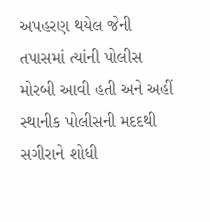અપહરણ થયેલ જેની તપાસમાં ત્યાંની પોલીસ મોરબી આવી હતી અને અહીં સ્થાનીક પોલીસની મદદથી સગીરાને શોધી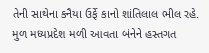તેની સાથેના કનૈયા ઉર્ફે કાનો શાંતિલાલ ભીલ રહે. મુળ મધ્યપ્રદેશ મળી આવતા બંનેને હસ્તગત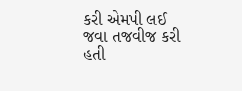કરી એમપી લઈ જવા તજવીજ કરી હતી